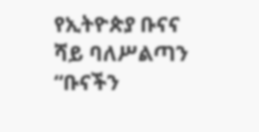የኢትዮጵያ ቡናና ሻይ ባለሥልጣን “ቡናችን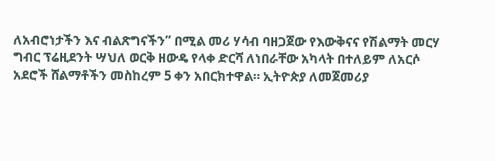ለአብሮነታችን እና ብልጽግናችን” በሚል መሪ ሃሳብ ባዘጋጀው የእውቅናና የሽልማት መርሃ ግብር ፕሬዚደንት ሣህለ ወርቅ ዘውዴ የላቀ ድርሻ ለነበራቸው አካላት በተለይም ለአርሶ አደሮች ሸልማቶችን መስከረም 5 ቀን አበርክተዋል። ኢትዮጵያ ለመጀመሪያ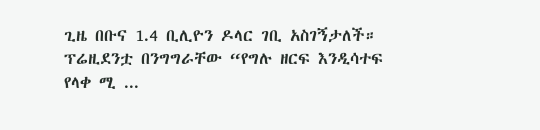ጊዜ በቡና 1.4 ቢሊዮን ዶላር ገቢ አስገኝታለች። ፕሬዚደንቷ በንግግራቸው “የግሉ ዘርፍ እንዲሳተፍ የላቀ ሚ ...